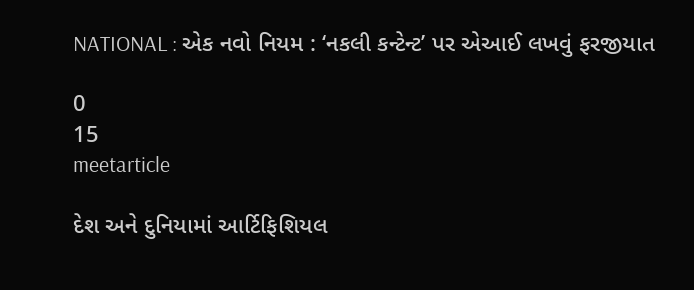NATIONAL : એક નવો નિયમ : ‘નકલી કન્ટેન્ટ’ પર એઆઈ લખવું ફરજીયાત

0
15
meetarticle

દેશ અને દુનિયામાં આર્ટિફિશિયલ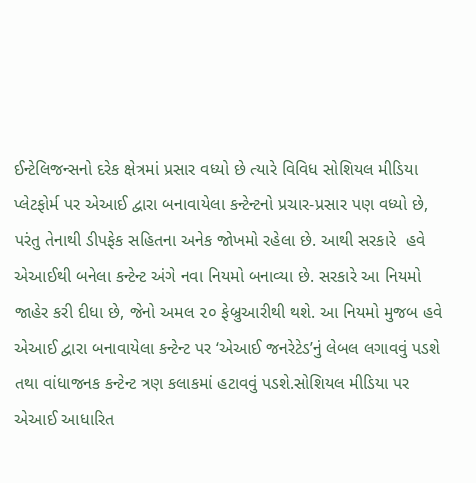ઈન્ટેલિજન્સનો દરેક ક્ષેત્રમાં પ્રસાર વધ્યો છે ત્યારે વિવિધ સોશિયલ મીડિયા પ્લેટફોર્મ પર એઆઈ દ્વારા બનાવાયેલા કન્ટેન્ટનો પ્રચાર-પ્રસાર પણ વધ્યો છે, પરંતુ તેનાથી ડીપફેક સહિતના અનેક જોખમો રહેલા છે. આથી સરકારે  હવે એઆઈથી બનેલા કન્ટેન્ટ અંગે નવા નિયમો બનાવ્યા છે. સરકારે આ નિયમો જાહેર કરી દીધા છે, જેનો અમલ ૨૦ ફેબ્રુઆરીથી થશે. આ નિયમો મુજબ હવે એઆઈ દ્વારા બનાવાયેલા કન્ટેન્ટ પર ‘એઆઈ જનરેટેડ’નું લેબલ લગાવવું પડશે તથા વાંધાજનક કન્ટેન્ટ ત્રણ કલાકમાં હટાવવું પડશે.સોશિયલ મીડિયા પર એઆઈ આધારિત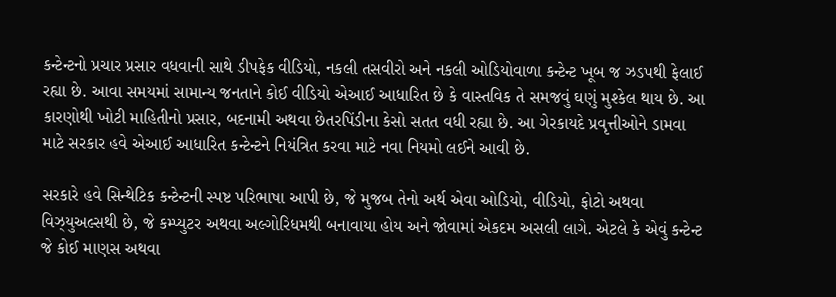કન્ટેન્ટનો પ્રચાર પ્રસાર વધવાની સાથે ડીપફેક વીડિયો, નકલી તસવીરો અને નકલી ઓડિયોવાળા કન્ટેન્ટ ખૂબ જ ઝડપથી ફેલાઈ રહ્યા છે. આવા સમયમાં સામાન્ય જનતાને કોઈ વીડિયો એઆઈ આધારિત છે કે વાસ્તવિક તે સમજવું ઘણું મુશ્કેલ થાય છે. આ કારણોથી ખોટી માહિતીનો પ્રસાર, બદનામી અથવા છેતરપિંડીના કેસો સતત વધી રહ્યા છે. આ ગેરકાયદે પ્રવૃત્તીઓને ડામવા માટે સરકાર હવે એઆઈ આધારિત કન્ટેન્ટને નિયંત્રિત કરવા માટે નવા નિયમો લઈને આવી છે.

સરકારે હવે સિન્થેટિક કન્ટેન્ટની સ્પષ્ટ પરિભાષા આપી છે, જે મુજબ તેનો અર્થ એવા ઓડિયો, વીડિયો, ફોટો અથવા વિઝ્યુઅલ્સથી છે, જે કમ્પ્યુટર અથવા અલ્ગોરિધમથી બનાવાયા હોય અને જોવામાં એકદમ અસલી લાગે. એટલે કે એવું કન્ટેન્ટ જે કોઈ માણસ અથવા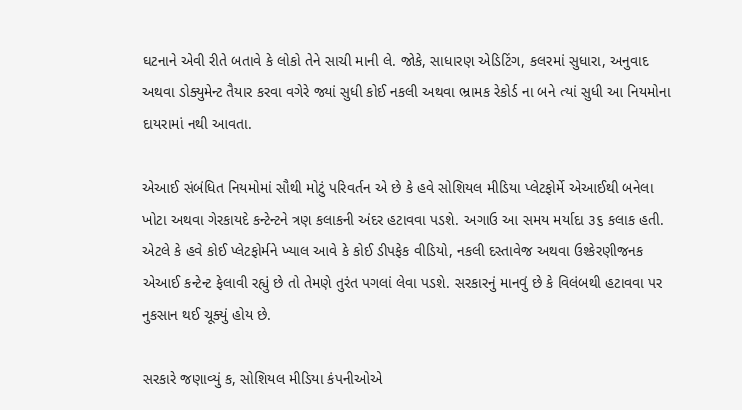ઘટનાને એવી રીતે બતાવે કે લોકો તેને સાચી માની લે. જોકે, સાધારણ એડિટિંગ, કલરમાં સુધારા, અનુવાદ અથવા ડોક્યુમેન્ટ તૈયાર કરવા વગેરે જ્યાં સુધી કોઈ નકલી અથવા ભ્રામક રેકોર્ડ ના બને ત્યાં સુધી આ નિયમોના દાયરામાં નથી આવતા.

એઆઈ સંબંધિત નિયમોમાં સૌથી મોટું પરિવર્તન એ છે કે હવે સોશિયલ મીડિયા પ્લેટફોર્મે એઆઈથી બનેલા ખોટા અથવા ગેરકાયદે કન્ટેન્ટને ત્રણ કલાકની અંદર હટાવવા પડશે. અગાઉ આ સમય મર્યાદા ૩૬ કલાક હતી. એટલે કે હવે કોઈ પ્લેટફોર્મને ખ્યાલ આવે કે કોઈ ડીપફેક વીડિયો, નકલી દસ્તાવેજ અથવા ઉશ્કેરણીજનક એઆઈ કન્ટેન્ટ ફેલાવી રહ્યું છે તો તેમણે તુરંત પગલાં લેવા પડશે. સરકારનું માનવું છે કે વિલંબથી હટાવવા પર નુકસાન થઈ ચૂક્યું હોય છે.

સરકારે જણાવ્યું ક, સોશિયલ મીડિયા કંપનીઓએ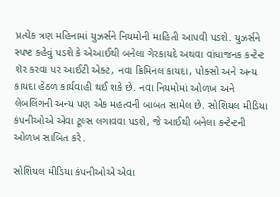પ્રત્યેક ત્રણ મહિનામાં યુઝર્સને નિયમોની માહિતી આપવી પડશે. યુઝર્સને સ્પષ્ટ કહેવું પડશે કે એઆઈથી બનેલા ગેરકાયદે અથવા વાંધાજનક કન્ટેન્ટ શૅર કરવા પર આઈટી એક્ટ, નવા ક્રિમિનલ કાયદા, પોક્સો અને અન્ય કાયદા હેઠળ કાર્યવાહી થઈ શકે છે. નવા નિયમોમાં ઓળખ અને લેબલિંગની અન્ય પણ એક મહત્વની બાબત સામેલ છે. સોશિયલ મીડિયા કંપનીઓએ એવા ટૂલ્સ લગાવવા પડશે, જે આઈથી બનેલા કન્ટેન્ટની ઓળખ સાબિત કરે.

સોશિયલ મીડિયા કંપનીઓએ એવા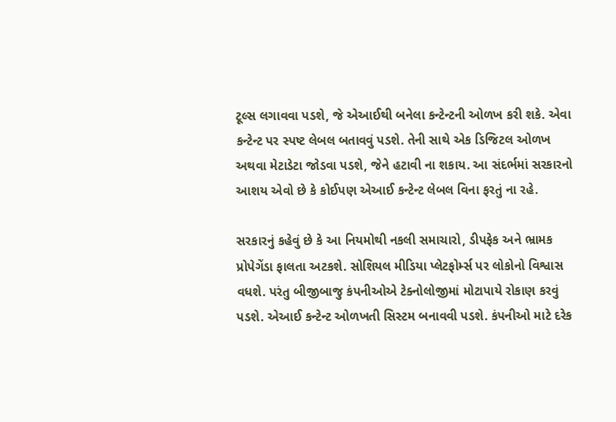ટૂલ્સ લગાવવા પડશે, જે એઆઈથી બનેલા કન્ટેન્ટની ઓળખ કરી શકે. એવા કન્ટેન્ટ પર સ્પષ્ટ લેબલ બતાવવું પડશે. તેની સાથે એક ડિજિટલ ઓળખ અથવા મેટાડેટા જોડવા પડશે, જેને હટાવી ના શકાય. આ સંદર્ભમાં સરકારનો આશય એવો છે કે કોઈપણ એઆઈ કન્ટેન્ટ લેબલ વિના ફરતું ના રહે.

સરકારનું કહેવું છે કે આ નિયમોથી નકલી સમાચારો, ડીપફેક અને ભ્રામક પ્રોપેગેંડા ફાલતા અટકશે. સોશિયલ મીડિયા પ્લેટફોર્મ્સ પર લોકોનો વિશ્વાસ વધશે. પરંતુ બીજીબાજુ કંપનીઓએ ટેક્નોલોજીમાં મોટાપાયે રોકાણ કરવું પડશે. એઆઈ કન્ટેન્ટ ઓળખતી સિસ્ટમ બનાવવી પડશે. કંપનીઓ માટે દરેક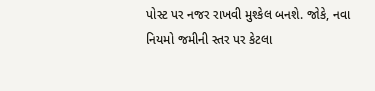પોસ્ટ પર નજર રાખવી મુશ્કેલ બનશે. જોકે, નવા નિયમો જમીની સ્તર પર કેટલા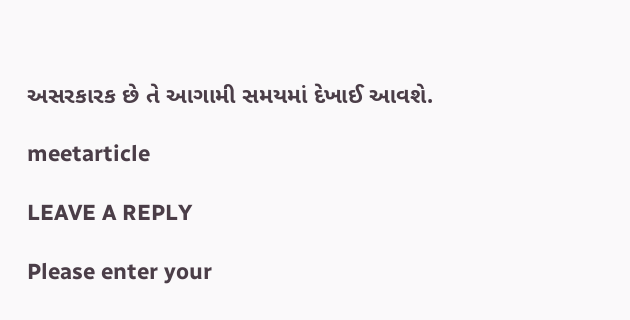અસરકારક છે તે આગામી સમયમાં દેખાઈ આવશે.

meetarticle

LEAVE A REPLY

Please enter your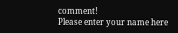comment!
Please enter your name here